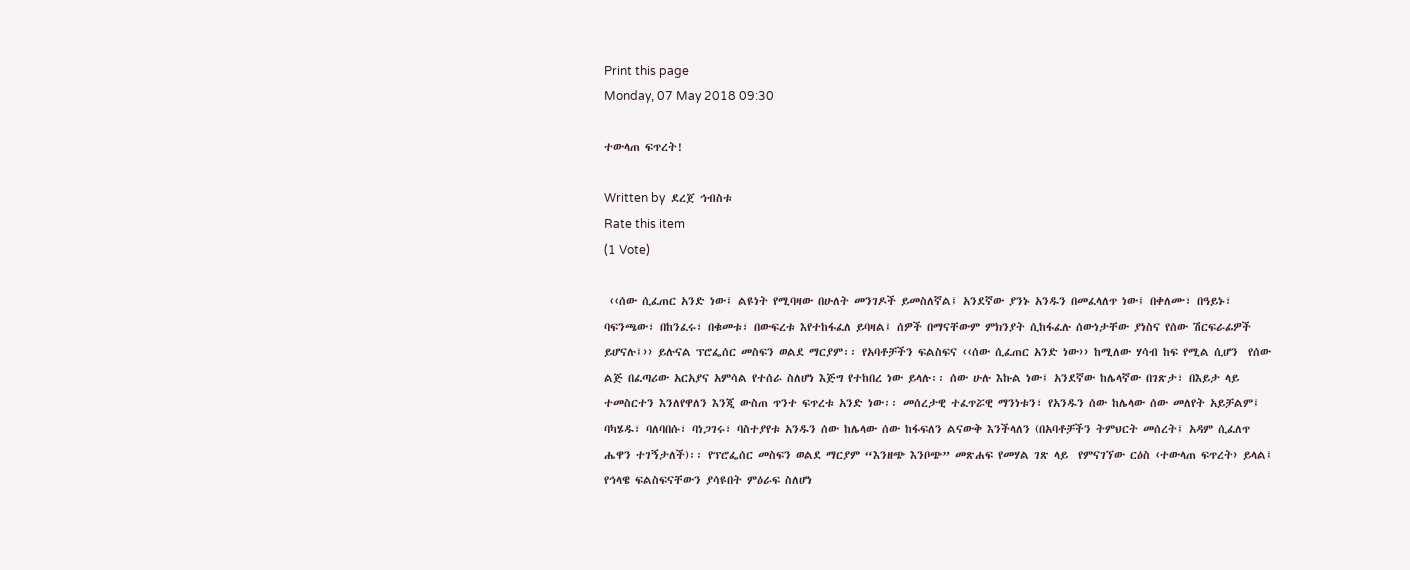Print this page
Monday, 07 May 2018 09:30

ተውላጠ ፍጥረት!

Written by  ደረጀ ኅብስቱ
Rate this item
(1 Vote)

 ‹‹ሰው ሲፈጠር አንድ ነው፤ ልዩነት የሚባዛው በሁለት መንገዶች ይመስለኛል፤ አንደኛው ያንኑ አንዱን በመፈላለጥ ነው፤ በቀለሙ፣ በዓይኑ፣ ባፍንጫው፣ በከንፈሩ፣ በቁመቱ፣ በውፍረቱ እየተከፋፈለ ይባዛል፤ ሰዎች በማናቸውም ምክንያት ሲከፋፈሉ ሰውነታቸው ያነስና የሰው ሽርፍራፊዎች ይሆናሉ፤›› ይሉናል ፕሮፌሰር መስፍን ወልደ ማርያም፡፡ የአባቶቻችን ፍልስፍና ‹‹ሰው ሲፈጠር አንድ ነው›› ከሚለው ሃሳብ ከፍ የሚል ሲሆን  የሰው ልጅ በፈጣሪው አርአያና አምሳል የተሰራ ስለሆነ እጅግ የተከበረ ነው ይላሉ፡፡ ሰው ሁሉ እኩል ነው፤ አንደኛው ከሌላኛው በገጽታ፣ በእይታ ላይ ተመስርተን እንለየዋለን እንጂ ውስጠ ጥንተ ፍጥረቱ አንድ ነው፡፡ መሰረታዊ ተፈጥሯዊ ማንነቱን፣ የአንዱን ሰው ከሌላው ሰው መለየት አይቻልም፤ ባካሄዱ፣ ባለባበሱ፣ ባነጋገሩ፣ ባስተያየቱ አንዱን ሰው ከሌላው ሰው ከፋፍለን ልናውቅ እንችላለን (በአባቶቻችን ትምህርት መሰረት፤ አዳም ሲፈለጥ ሔዋን ተገኝታለች)፡፡ የፕሮፌሰር መስፍን ወልደ ማርያም “እንዘጭ እንቦጭ” መጽሐፍ የመሃል ገጽ ላይ  የምናገኘው ርዕስ ‹ተውላጠ ፍጥረት› ይላል፤ የኅላዌ ፍልስፍናቸውን ያሳዩበት ምዕራፍ ስለሆነ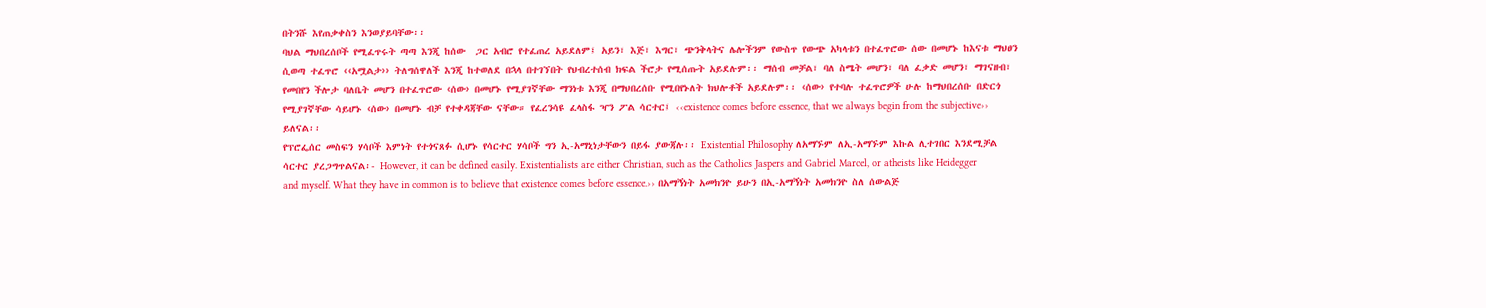በትንሹ እየጠቃቀስን እንወያይባቸው፡፡
ባህል ማህበረሰቦች የሚፈጥሩት ጣጣ እንጂ ከሰው  ጋር አብሮ የተፈጠረ አይደለም፤ አይን፣ እጅ፣ እግር፣ ጭንቅላትና ሌሎችንም የውስጥ የውጭ አካላቱን በተፈጥሮው ሰው በመሆኑ ከእናቱ ማህፀን  ሲወጣ ተፈጥሮ ‹‹አሟልታ›› ትለግሰዋለች እንጂ ከተወለደ በኋላ በተገኘበት የህብረተሰብ ክፍል ችሮታ የሚሰጡት አይደሉም፡፡ ማሰብ መቻል፣ ባለ ስሜት መሆን፣ ባለ ፈቃድ መሆን፣ ማገናዘብ፣ የመበየን ችሎታ ባለቤት መሆን በተፈጥሮው ‹ሰው› በመሆኑ የሚያገኛቸው ማንነቱ እንጂ በማህበረሰቡ የሚበየኑለት ክህሎቶች አይደሉም፡፡ ‹ሰው› የተባሉ ተፈጥሮዎች ሁሉ ከማህበረሰቡ በድርጎ የሚያገኛቸው ሳይሆኑ ‹ሰው› በመሆኑ ብቻ የተቀዳጃቸው ናቸው። የፈረንሳዩ ፈላስፋ ዣን ፖል ሳርተር፤ ‹‹existence comes before essence, that we always begin from the subjective›› ይለናል፡፡
የፕሮፌሰር መስፍን ሃሳቦች እምነት የተጎናጸፉ ሲሆኑ የሳርተር ሃሳቦች ግን ኢ-አማኒነታቸውን በይፋ ያውጃሉ፡፡ Existential Philosophy ለአማኙም ለኢ-አማኙም እኩል ሊተገበር እንደሚቻል ሳርተር ያረጋግጥልናል፡- However, it can be defined easily. Existentialists are either Christian, such as the Catholics Jaspers and Gabriel Marcel, or atheists like Heidegger and myself. What they have in common is to believe that existence comes before essence.›› በአማኝነት አመክንዮ ይሁን በኢ-አማኝነት አመክንዮ ስለ ሰውልጅ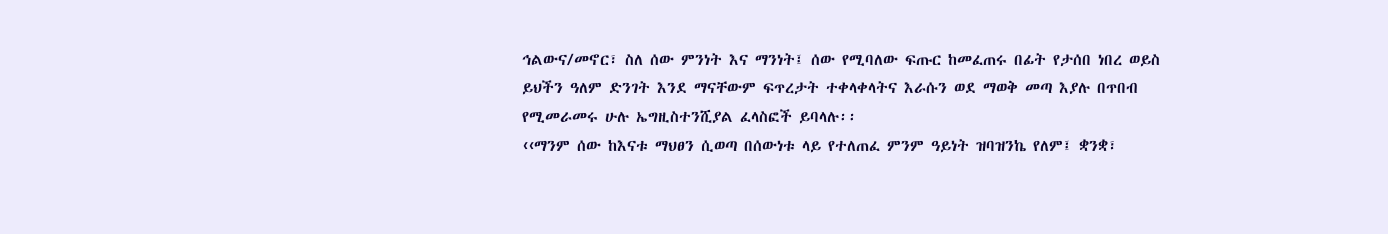ኅልውና/መኖር፣ ስለ ሰው ምንነት እና ማንነት፤ ሰው የሚባለው ፍጡር ከመፈጠሩ በፊት የታሰበ ነበረ ወይስ ይህችን ዓለም ድንገት እንደ ማናቸውም ፍጥረታት ተቀላቀላትና እራሱን ወደ ማወቅ መጣ እያሉ በጥበብ የሚመራመሩ ሁሉ ኤግዚስተንሺያል ፈላስፎች ይባላሉ፡፡
‹‹ማንም ሰው ከእናቱ ማህፀን ሲወጣ በሰውነቱ ላይ የተለጠፈ ምንም ዓይነት ዝባዝንኬ የለም፤ ቋንቋ፣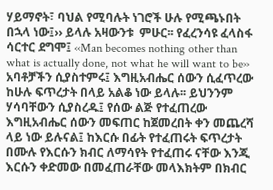ሃይማኖት፣ ባህል የሚባሉት ነገሮች ሁሉ የሚጫኑበት በኋላ ነው፤›› ይላሉ አዛውንቱ  ምሁር፡፡ የፈረንሳዩ ፈላስፋ ሳርተር ደግሞ፤ ‹‹Man becomes nothing other than what is actually done, not what he will want to be›› አባቶቻችን ሲያስተምሩ፤ እግዚአብሔር ሰውን ሲፈጥረው ከሁሉ ፍጥረታት በላይ አልቆ ነው ይላሉ፡፡ ይህንንም ሃሳባቸውን ሲያስረዱ፤ የሰው ልጅ የተፈጠረው እግዚአብሔር ሰውን መፍጠር ከጀመረበት ቀን መጨረሻ ላይ ነው ይሉናል፤ ከእርሱ በፊት የተፈጠሩት ፍጥረታት በሙሉ የእርሱን ክብር ለማሳየት የተፈጠሩ ናቸው እንጂ እርሱን ቀድመው በመፈጠራቸው መላእክትም በክብር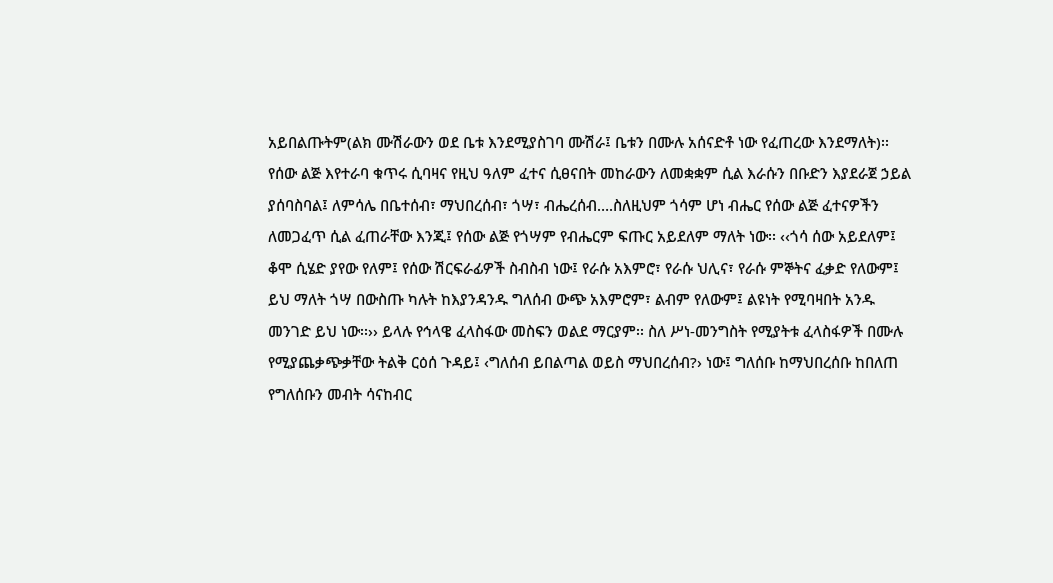አይበልጡትም(ልክ ሙሽራውን ወደ ቤቱ እንደሚያስገባ ሙሽራ፤ ቤቱን በሙሉ አሰናድቶ ነው የፈጠረው እንደማለት)፡፡
የሰው ልጅ እየተራባ ቁጥሩ ሲባዛና የዚህ ዓለም ፈተና ሲፀናበት መከራውን ለመቋቋም ሲል እራሱን በቡድን እያደራጀ ኃይል ያሰባስባል፤ ለምሳሌ በቤተሰብ፣ ማህበረሰብ፣ ጎሣ፣ ብሔረሰብ….ስለዚህም ጎሳም ሆነ ብሔር የሰው ልጅ ፈተናዎችን ለመጋፈጥ ሲል ፈጠራቸው እንጂ፤ የሰው ልጅ የጎሣም የብሔርም ፍጡር አይደለም ማለት ነው፡፡ ‹‹ጎሳ ሰው አይደለም፤ ቆሞ ሲሄድ ያየው የለም፤ የሰው ሽርፍራፊዎች ስብስብ ነው፤ የራሱ አእምሮ፣ የራሱ ህሊና፣ የራሱ ምኞትና ፈቃድ የለውም፤ ይህ ማለት ጎሣ በውስጡ ካሉት ከእያንዳንዱ ግለሰብ ውጭ አእምሮም፣ ልብም የለውም፤ ልዩነት የሚባዛበት አንዱ መንገድ ይህ ነው፡፡›› ይላሉ የኅላዌ ፈላስፋው መስፍን ወልደ ማርያም፡፡ ስለ ሥነ-መንግስት የሚያትቱ ፈላስፋዎች በሙሉ የሚያጨቃጭቃቸው ትልቅ ርዕሰ ጉዳይ፤ ‹ግለሰብ ይበልጣል ወይስ ማህበረሰብ?› ነው፤ ግለሰቡ ከማህበረሰቡ ከበለጠ የግለሰቡን መብት ሳናከብር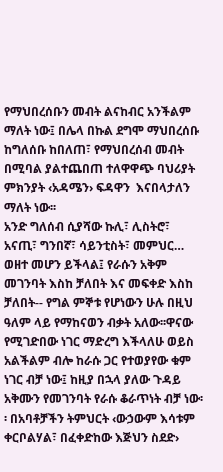የማህበረሰቡን መብት ልናከብር አንችልም ማለት ነው፤ በሌላ በኩል ደግሞ ማህበረሰቡ ከግለሰቡ ከበለጠ፣ የማህበረሰብ መብት በሚባል ያልተጨበጠ ተለዋዋጭ ባህሪያት ምክንያት ‹አዳሜን› ፍዳዋን  እናበላታለን ማለት ነው፡፡
አንድ ግለሰብ ሲያሻው ኩሊ፣ ሊስትሮ፣ አናጢ፣ ግንበኛ፣ ሳይንቲስት፣ መምህር… ወዘተ መሆን ይችላል፤ የራሱን አቅም መገንባት እስከ ቻለበት እና መፍቀድ እስከ ቻለበት-- የግል ምኞቱ የሆነውን ሁሉ በዚህ ዓለም ላይ የማከናወን ብቃት አለው፡፡ዋናው የሚገድበው ነገር ማድረግ እችላለሁ ወይስ አልችልም ብሎ ከራሱ ጋር የተወያየው ቁም ነገር ብቻ ነው፤ ከዚያ በኋላ ያለው ጉዳይ አቅሙን የመገንባት የራሱ ቆራጥነት ብቻ ነው፡፡ በአባቶቻችን ትምህርት ‹ውኃውም እሳቱም ቀርቦልሃል፣ በፈቀድከው እጅህን ስደድ›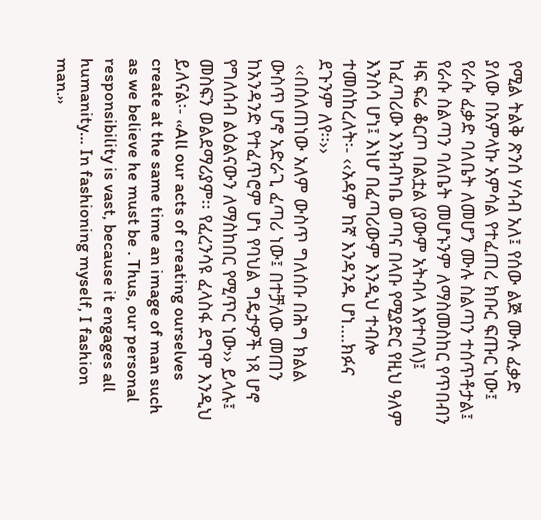የሚል ትልቅ ጽንሰ ሃሳብ አለ፤ የሰው ልጅ ሙሉ ፈቃድ ያለው በአምላኩ አምሳል የተፈጠረ ክቡር ፍጡር ነው፤ የራሱ ፈቃድ ባለቤት ለመሆን ሙሉ ስልጣን ተሰጥቶታል፤ የራሱ ስልጣን ባለቤት መሆኑንም ለማስመስከር የጥበብን ዛፍ ፍሬ ቆርጦ በልቷል (ያውም አትብላ እየተባለ)፤ ከፈጣሪው እንክብካቤ ወጣና በላቡ የሚያድር የዚህ ዓለም እንስሳ ሆነ፤ እነሆ በፈጣሪውም እንዲህ ተብሎ ተመሰከረለት፡- ‹‹አዳም ከኛ እንዳንዱ ሆነ….ክፉና ደጉንም ለየ፡፡››
 ‹‹በሰለጠነው አለም ውስጥ ግለሰቡ በሕግ ክልል ውስጥ ሆኖ አድራጊ ፈጣሪ ነው፤ በተቻለው መጠን ከአንዳንድ የተፈጥሮም ሆነ የባህል ግዴታዎች ነጻ ሆኖ የግለሰብ ልዕልናውን ለማስከበር የሚጥር ነው›› ይላሉ፤ መስፍን ወልደማሪያም፡፡ የፈረንሳዩ ፈላስፋ ደግሞ እንዲህ ይለናል፡- ‹‹All our acts of creating ourselves create at the same time an image of man such as we believe he must be . Thus, our personal responsibility is vast, because it engages all humanity… In fashioning myself, I fashion man.››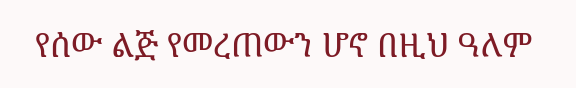የሰው ልጅ የመረጠውን ሆኖ በዚህ ዓለም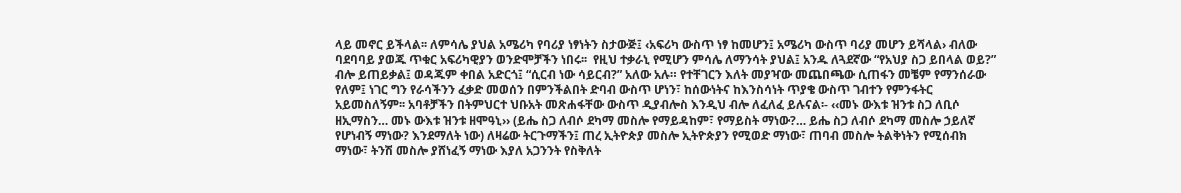ላይ መኖር ይችላል፡፡ ለምሳሌ ያህል አሜሪካ የባሪያ ነፃነትን ስታውጅ፤ ‹አፍሪካ ውስጥ ነፃ ከመሆን፤ አሜሪካ ውስጥ ባሪያ መሆን ይሻላል› ብለው ባደባባይ ያወጁ ጥቁር አፍሪካዊያን ወንድሞቻችን ነበሩ፡፡  የዚህ ተቃራኒ የሚሆን ምሳሌ ለማንሳት ያህል፤ አንዱ ለጓደኛው “የአህያ ስጋ ይበላል ወይ?” ብሎ ይጠይቃል፤ ወዳጁም ቀበል አድርጎ፤ “ሲርብ ነው ሳይርብ?” አለው አሉ። የተቸገርን እለት መያዣው መጨበጫው ሲጠፋን መቼም የማንሰራው የለም፤ ነገር ግን የራሳችንን ፈቃድ መወሰን በምንችልበት ድባብ ውስጥ ሆነን፣ ከሰውነትና ከእንስሳነት ጥያቄ ውስጥ ገብተን የምንፋትር አይመስለኝም፡፡ አባቶቻችን በትምህርተ ህቡአት መጽሐፋቸው ውስጥ ዲያብሎስ እንዲህ ብሎ ለፈለፈ ይሉናል፡- ‹‹መኑ ውእቱ ዝንቱ ስጋ ለቢሶ ዘኢማስን… መኑ ውእቱ ዝንቱ ዘሞዓኒ›› (ይሔ ስጋ ለብሶ ደካማ መስሎ የማይዳከም፣ የማይስት ማነው?… ይሔ ስጋ ለብሶ ደካማ መስሎ ኃይለኛ የሆነብኝ ማነው? እንደማለት ነው) ለዛሬው ትርጉማችን፤ ጠረ ኢትዮጵያ መስሎ ኢትዮጵያን የሚወድ ማነው፣ ጠባብ መስሎ ትልቅነትን የሚሰብክ ማነው፣ ትንሽ መስሎ ያሸነፈኝ ማነው እያለ አጋንንት የስቅለት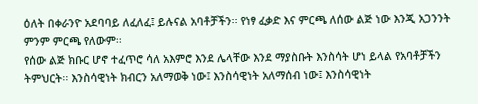ዕለት በቀራንዮ አደባባይ ለፈለፈ፤ ይሉናል አባቶቻችን፡፡ የነፃ ፈቃድ እና ምርጫ ለሰው ልጅ ነው እንጂ አጋንንት ምንም ምርጫ የለውም፡፡
የሰው ልጅ ክቡር ሆኖ ተፈጥሮ ሳለ አእምሮ እንደ ሌላቸው እንደ ማያስቡት እንስሳት ሆነ ይላል የአባቶቻችን ትምህርት፡፡ እንስሳዊነት ክብርን አለማወቅ ነው፤ እንስሳዊነት አለማሰብ ነው፤ እንስሳዊነት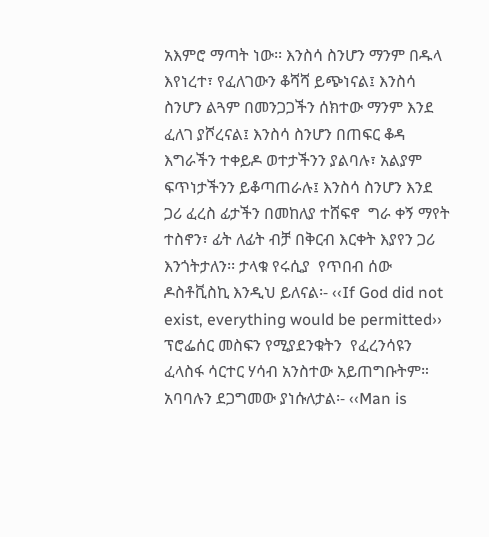አእምሮ ማጣት ነው፡፡ እንስሳ ስንሆን ማንም በዱላ እየነረተ፣ የፈለገውን ቆሻሻ ይጭነናል፤ እንስሳ ስንሆን ልጓም በመንጋጋችን ሰክተው ማንም እንደ ፈለገ ያሾረናል፤ እንስሳ ስንሆን በጠፍር ቆዳ እግራችን ተቀይዶ ወተታችንን ያልባሉ፣ አልያም ፍጥነታችንን ይቆጣጠራሉ፤ እንስሳ ስንሆን እንደ ጋሪ ፈረስ ፊታችን በመከለያ ተሸፍኖ  ግራ ቀኝ ማየት ተስኖን፣ ፊት ለፊት ብቻ በቅርብ እርቀት እያየን ጋሪ እንጎትታለን፡፡ ታላቁ የሩሲያ  የጥበብ ሰው ዶስቶቪስኪ እንዲህ ይለናል፡- ‹‹If God did not exist, everything would be permitted››
ፕሮፌሰር መስፍን የሚያደንቁትን  የፈረንሳዩን ፈላስፋ ሳርተር ሃሳብ አንስተው አይጠግቡትም። አባባሉን ደጋግመው ያነሱለታል፡- ‹‹Man is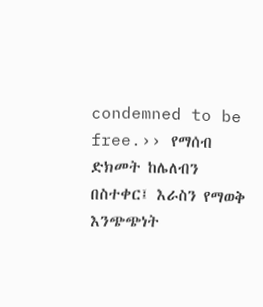condemned to be free.›› የማሰብ ድክመት ከሌለብን በስተቀር፤ እራስን የማወቅ እንጭጭነት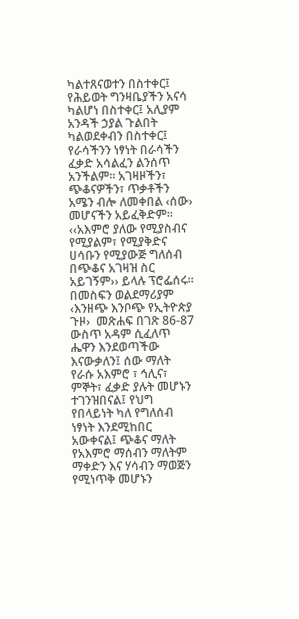ካልተጸናወተን በስተቀር፤ የሕይወት ግንዛቤያችን አናሳ ካልሆነ በስተቀር፤ አሊያም አንዳች ኃያል ጉልበት ካልወደቀብን በስተቀር፤ የራሳችንን ነፃነት በራሳችን ፈቃድ አሳልፈን ልንሰጥ አንችልም፡፡ አገዛዞችን፣ ጭቆናዎችን፣ ጥቃቶችን አሜን ብሎ ለመቀበል ‹ሰው› መሆናችን አይፈቅድም። ‹‹አእምሮ ያለው የሚያስብና የሚያልም፣ የሚያቅድና ሀሳቡን የሚያውጅ ግለሰብ በጭቆና አገዛዝ ስር አይገኝም›› ይላሉ ፕሮፌሰሩ፡፡ በመስፍን ወልደማሪያም ‹እንዘጭ እንቦጭ የኢትዮጵያ ጉዞ›  መጽሐፍ በገጽ 86-87 ውስጥ አዳም ሲፈለጥ ሔዋን እንደወጣችው እናውቃለን፤ ሰው ማለት የራሱ አእምሮ ፣ ኅሊና፣ ምኞት፣ ፈቃድ ያሉት መሆኑን ተገንዝበናል፤ የህግ የበላይነት ካለ የግለሰብ ነፃነት እንደሚከበር አውቀናል፤ ጭቆና ማለት የአእምሮ ማሰብን ማለትም ማቀድን እና ሃሳብን ማወጅን የሚነጥቅ መሆኑን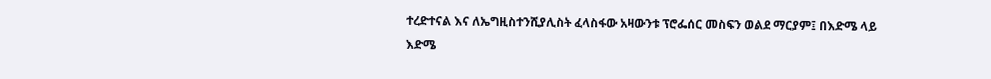ተረድተናል እና ለኤግዚስተንሺያሊስት ፈላስፋው አዛውንቱ ፕሮፌሰር መስፍን ወልደ ማርያም፤ በእድሜ ላይ እድሜ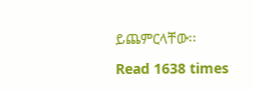ይጨምርላቸው፡፡

Read 1638 times